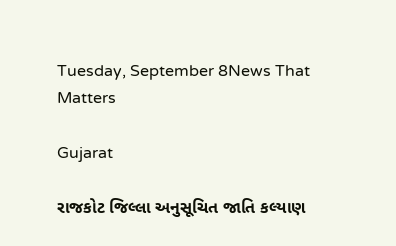Tuesday, September 8News That Matters

Gujarat

રાજકોટ જિલ્લા અનુસૂચિત જાતિ કલ્યાણ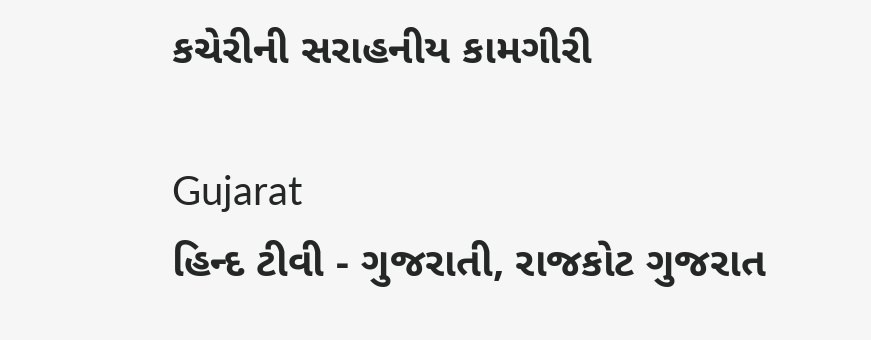કચેરીની સરાહનીય કામગીરી

Gujarat
હિન્દ ટીવી - ગુજરાતી, રાજકોટ ગુજરાત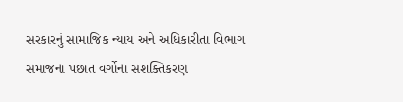સરકારનું સામાજિક ન્યાય અને અધિકારીતા વિભાગ સમાજના પછાત વર્ગોના સશક્તિકરણ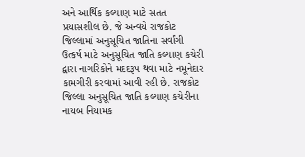અને આર્થિક કલ્યાણ માટે સતત પ્રયાસશીલ છે. જે અન્વયે રાજકોટ જિલ્લામાં અનુસૂચિત જાતિના સર્વાંગી ઉત્કર્ષ માટે અનુસૂચિત જાતિ કલ્યાણ કચેરી દ્વારા નાગરિકોને મદદરૂપ થવા માટે નમૂનેદાર કામગીરી કરવામાં આવી રહી છે. રાજકોટ જિલ્લા અનુસૂચિત જાતિ કલ્યાણ કચેરીના નાયબ નિયામક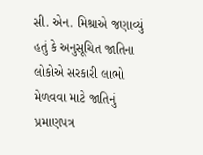સી. એન. મિશ્રાએ જણાવ્યું હતું કે અનુસૂચિત જાતિના લોકોએ સરકારી લાભો મેળવવા માટે જાતિનું પ્રમાણપત્ર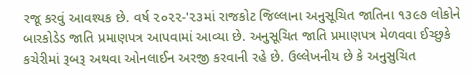રજૂ કરવું આવશ્યક છે. વર્ષ ૨૦૨૨-'૨૩માં રાજકોટ જિલ્લાના અનુસૂચિત જાતિના ૧૩૯૭ લોકોને બારકોડેડ જાતિ પ્રમાણપત્ર આપવામાં આવ્યા છે. અનુસૂચિત જાતિ પ્રમાણપત્ર મેળવવા ઈચ્છુકે કચેરીમાં રૂબરૂ અથવા ઓનલાઈન અરજી કરવાની રહે છે. ઉલ્લેખનીય છે કે અનુસુચિત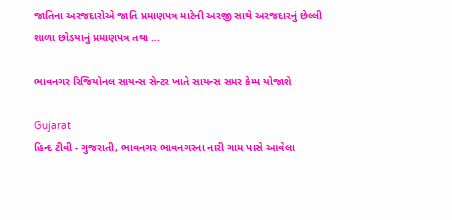જાતિના અરજદારોએ જાતિ પ્રમાણપત્ર માટેની અરજી સાથે અરજદારનું છેલ્લી શાળા છોડયાનું પ્રમાણપત્ર તથા ...

ભાવનગર રિજિયોનલ સાયન્સ સેન્ટર ખાતે સાયન્સ સમર કેમ્પ યોજાશે

Gujarat
હિન્દ ટીવી - ગુજરાતી, ભાવનગર ભાવનગરના નારી ગામ પાસે આવેલા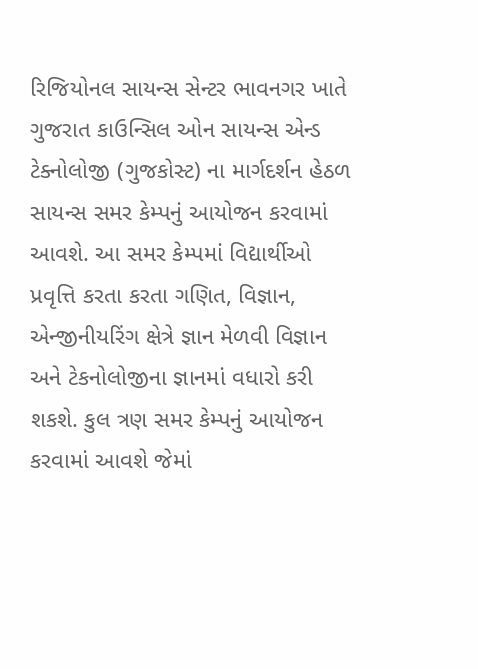રિજિયોનલ સાયન્સ સેન્ટર ભાવનગર ખાતે ગુજરાત કાઉન્સિલ ઓન સાયન્સ એન્ડ ટેક્નોલોજી (ગુજકોસ્ટ) ના માર્ગદર્શન હેઠળ સાયન્સ સમર કેમ્પનું આયોજન કરવામાં આવશે. આ સમર કેમ્પમાં વિદ્યાર્થીઓ પ્રવૃત્તિ કરતા કરતા ગણિત, વિજ્ઞાન, એન્જીનીયરિંગ ક્ષેત્રે જ્ઞાન મેળવી વિજ્ઞાન અને ટેકનોલોજીના જ્ઞાનમાં વધારો કરી શકશે. કુલ ત્રણ સમર કેમ્પનું આયોજન કરવામાં આવશે જેમાં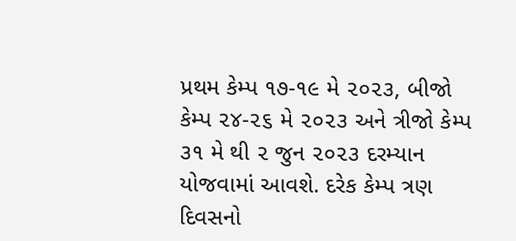પ્રથમ કેમ્પ ૧૭-૧૯ મે ૨૦૨૩, બીજો કેમ્પ ૨૪-૨૬ મે ૨૦૨૩ અને ત્રીજો કેમ્પ ૩૧ મે થી ૨ જુન ૨૦૨૩ દરમ્યાન યોજવામાં આવશે. દરેક કેમ્પ ત્રણ દિવસનો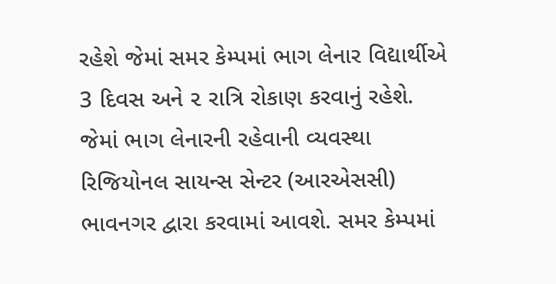રહેશે જેમાં સમર કેમ્પમાં ભાગ લેનાર વિદ્યાર્થીએ 3 દિવસ અને ૨ રાત્રિ રોકાણ કરવાનું રહેશે. જેમાં ભાગ લેનારની રહેવાની વ્યવસ્થા રિજિયોનલ સાયન્સ સેન્ટર (આરએસસી) ભાવનગર દ્વારા કરવામાં આવશે. સમર કેમ્પમાં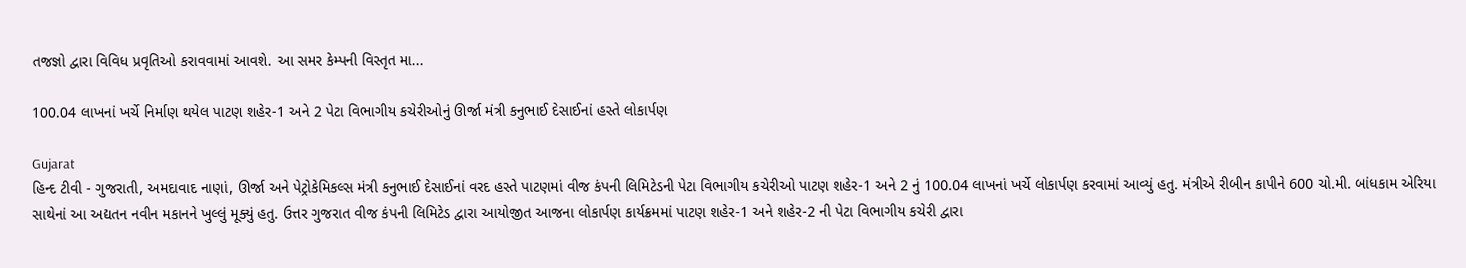તજજ્ઞો દ્વારા વિવિધ પ્રવૃતિઓ કરાવવામાં આવશે. આ સમર કેમ્પની વિસ્તૃત મા...

100.04 લાખનાં ખર્ચે નિર્માણ થયેલ પાટણ શહેર-1 અને 2 પેટા વિભાગીય કચેરીઓનું ઊર્જા મંત્રી કનુભાઈ દેસાઈનાં હસ્તે લોકાર્પણ

Gujarat
હિન્દ ટીવી - ગુજરાતી, અમદાવાદ નાણાં, ઊર્જા અને પેટ્રોકેમિકલ્સ મંત્રી કનુભાઈ દેસાઈનાં વરદ હસ્તે પાટણમાં વીજ કંપની લિમિટેડની પેટા વિભાગીય કચેરીઓ પાટણ શહેર-1 અને 2 નું 100.04 લાખનાં ખર્ચે લોકાર્પણ કરવામાં આવ્યું હતુ. મંત્રીએ રીબીન કાપીને 600 ચો.મી. બાંધકામ એરિયા સાથેનાં આ અદ્યતન નવીન મકાનને ખુલ્લું મૂક્યું હતુ. ઉત્તર ગુજરાત વીજ કંપની લિમિટેડ દ્વારા આયોજીત આજના લોકાર્પણ કાર્યક્રમમાં પાટણ શહેર-1 અને શહેર-2 ની પેટા વિભાગીય કચેરી દ્વારા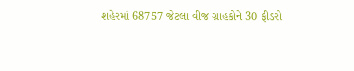શહેરમાં 68757 જેટલા વીજ ગ્રાહકોને 30 ફીડરો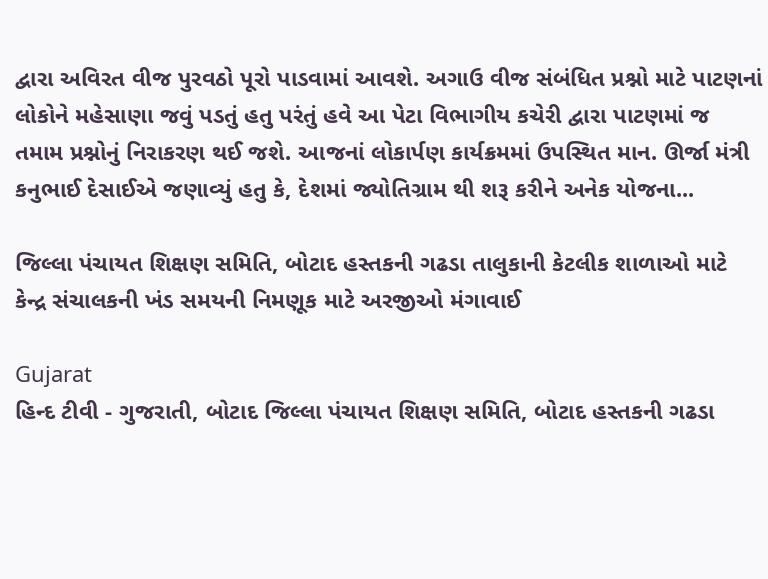દ્વારા અવિરત વીજ પુરવઠો પૂરો પાડવામાં આવશે. અગાઉ વીજ સંબંધિત પ્રશ્નો માટે પાટણનાં લોકોને મહેસાણા જવું પડતું હતુ પરંતું હવે આ પેટા વિભાગીય કચેરી દ્વારા પાટણમાં જ તમામ પ્રશ્નોનું નિરાકરણ થઈ જશે. આજનાં લોકાર્પણ કાર્યક્રમમાં ઉપસ્થિત માન. ઊર્જા મંત્રી કનુભાઈ દેસાઈએ જણાવ્યું હતુ કે, દેશમાં જ્યોતિગ્રામ થી શરૂ કરીને અનેક યોજના...

જિલ્લા પંચાયત શિક્ષણ સમિતિ, બોટાદ હસ્તકની ગઢડા તાલુકાની કેટલીક શાળાઓ માટે કેન્દ્ર સંચાલકની ખંડ સમયની નિમણૂક માટે અરજીઓ મંગાવાઈ

Gujarat
હિન્દ ટીવી - ગુજરાતી, બોટાદ જિલ્લા પંચાયત શિક્ષણ સમિતિ, બોટાદ હસ્તકની ગઢડા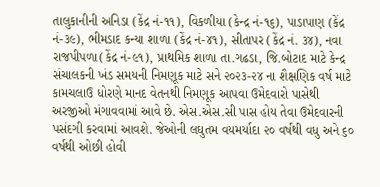તાલુકાનીની અનિડા (કેંદ્ર નં-૧૧), વિકળીયા (કેન્દ્ર નં-૧૬), પાડાપાણ (કેંદ્ર નં-૩૯), ભીમડાદ કન્યા શાળા (કેંદ્ર નં-૪૧), સીતાપર (કેંદ્ર નં. ૩૪), નવા રાજપીપળા(કેંદ્ર નં-૯૧), પ્રાથમિક શાળા તા.ગઢડા, જિ.બોટાદ માટે કેન્દ્ર સંચાલકની ખંડ સમયની નિમણૂક માટે સને ૨૦૨૩-૨૪ ના શૈક્ષણિક વર્ષ માટે કામચલાઉ ધોરણે માનદ વેતનથી નિમણૂક આપવા ઉમેદવારો પાસેથી અરજીઓ મંગાવવામાં આવે છે. એસ.એસ.સી પાસ હોય તેવા ઉમેદવારની પસંદગી કરવામાં આવશે. જેઓની લઘુતમ વયમર્યાદા ૨૦ વર્ષથી વધુ અને ૬૦ વર્ષથી ઓછી હોવી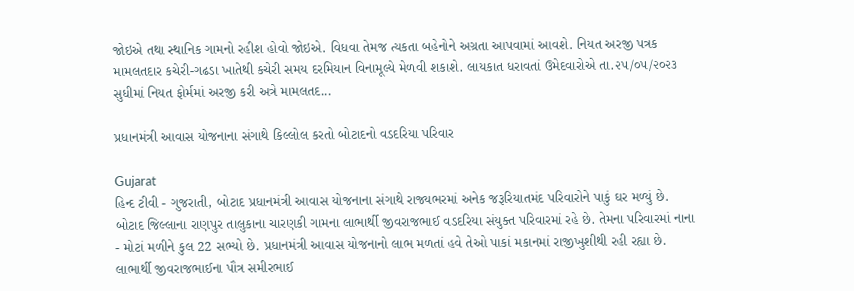જોઇએ તથા સ્થાનિક ગામનો રહીશ હોવો જોઇએ. વિધવા તેમજ ત્યકતા બહેનોને અગ્રતા આપવામાં આવશે. નિયત અરજી પત્રક મામલતદાર કચેરી-ગઢડા ખાતેથી કચેરી સમય દરમિયાન વિનામૂલ્યે મેળવી શકાશે. લાયકાત ધરાવતાં ઉમેદવારોએ તા.૨૫/૦૫/૨૦૨૩ સુધીમાં નિયત ફોર્મમાં અરજી કરી અત્રે મામલતદ...

પ્રધાનમંત્રી આવાસ યોજનાના સંગાથે કિલ્લોલ કરતો બોટાદનો વડદરિયા પરિવાર

Gujarat
હિન્દ ટીવી - ગુજરાતી, બોટાદ પ્રધાનમંત્રી આવાસ યોજનાના સંગાથે રાજ્યભરમાં અનેક જરૂરિયાતમંદ પરિવારોને પાકું ઘર મળ્યું છે. બોટાદ જિલ્લાના રાણપુર તાલુકાના ચારણકી ગામના લાભાર્થી જીવરાજભાઈ વડદરિયા સંયુક્ત પરિવારમાં રહે છે. તેમના પરિવારમાં નાના - મોટાં મળીને કુલ 22 સભ્યો છે. પ્રધાનમંત્રી આવાસ યોજનાનો લાભ મળતાં હવે તેઓ પાકાં મકાનમાં રાજીખુશીથી રહી રહ્યા છે. લાભાર્થી જીવરાજભાઈના પૌત્ર સમીરભાઈ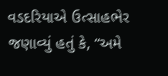વડદરિયાએ ઉત્સાહભેર જણાવ્યું હતું કે, “અમે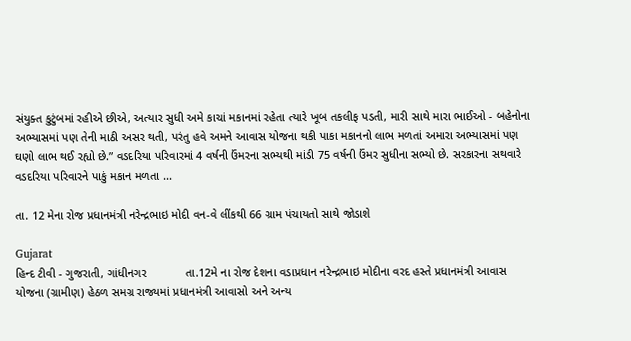સંયુક્ત કુટુંબમાં રહીએ છીએ, અત્યાર સુધી અમે કાચાં મકાનમાં રહેતા ત્યારે ખૂબ તકલીફ પડતી, મારી સાથે મારા ભાઈઓ - બહેનોના અભ્યાસમાં પણ તેની માઠી અસર થતી, પરંતુ હવે અમને આવાસ યોજના થકી પાકા મકાનનો લાભ મળતાં અમારા અભ્યાસમાં પણ ઘણો લાભ થઈ રહ્યો છે.” વડદરિયા પરિવારમાં 4 વર્ષની ઉંમરના સભ્યથી માંડી 75 વર્ષની ઉંમર સુધીના સભ્યો છે. સરકારના સથવારે વડદરિયા પરિવારને પાકું મકાન મળતા ...

તા. 12 મેના રોજ પ્રધાનમંત્રી નરેન્દ્રભાઇ મોદી વન-વે લીંકથી 66 ગ્રામ પંચાયતો સાથે જોડાશે

Gujarat
હિન્દ ટીવી - ગુજરાતી, ગાંધીનગર            તા.12મે ના રોજ દેશના વડાપ્રધાન નરેન્દ્રભાઇ મોદીના વરદ હસ્તે પ્રધાનમંત્રી આવાસ યોજના (ગ્રામીણ) હેઠળ સમગ્ર રાજ્યમાં પ્રધાનમંત્રી આવાસો અને અન્ય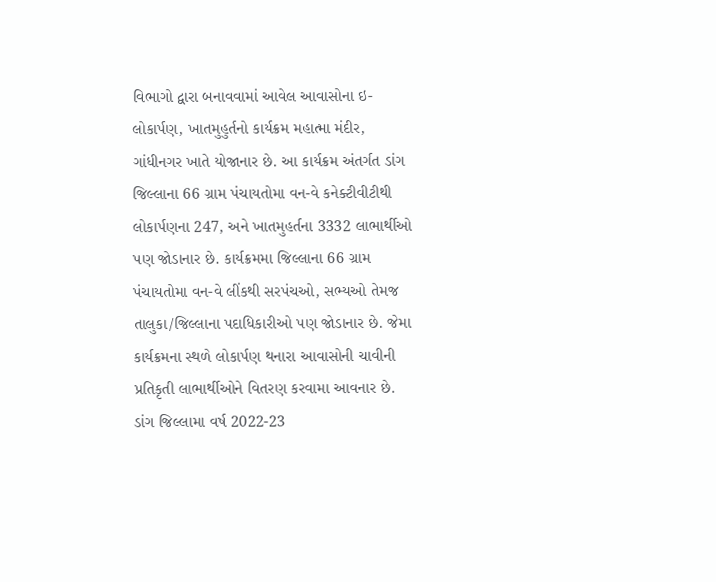વિભાગો દ્વારા બનાવવામાં આવેલ આવાસોના ઇ-લોકાર્પણ, ખાતમુહુર્તનો કાર્યક્રમ મહાત્મા મંદીર, ગાંધીનગર ખાતે યોજાનાર છે. આ કાર્યક્રમ અંતર્ગત ડાંગ જિલ્લાના 66 ગ્રામ પંચાયતોમા વન-વે કનેક્ટીવીટીથી લોકાર્પણના 247, અને ખાતમુહર્તના 3332 લાભાર્થીઓ પણ જોડાનાર છે. કાર્યક્રમમા જિલ્લાના 66 ગ્રામ પંચાયતોમા વન-વે લીંકથી સરપંચઓ, સભ્યઓ તેમજ તાલુકા/જિલ્લાના પદાધિકારીઓ પણ જોડાનાર છે. જેમા કાર્યક્રમના સ્થળે લોકાર્પણ થનારા આવાસોની ચાવીની પ્રતિકૃતી લાભાર્થીઓને વિતરણ કરવામા આવનાર છે. ડાંગ જિલ્લામા વર્ષ 2022-23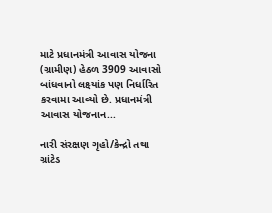માટે પ્રધાનમંત્રી આવાસ યોજના (ગ્રામીણ) હેઠળ 3909 આવાસો બાંધવાનો લક્ષ્યાંક પણ નિર્ધારિત કરવામા આવ્યો છે. પ્રધાનમંત્રી આવાસ યોજનાન...

નારી સંરક્ષણ ગૃહો/કેન્દ્રો તથા ગ્રાંટેડ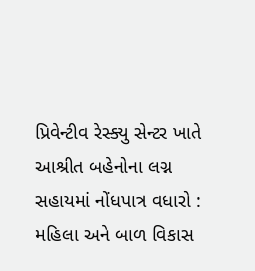પ્રિવેન્ટીવ રેસ્ક્યુ સેન્ટર ખાતે આશ્રીત બહેનોના લગ્ન સહાયમાં નોંધપાત્ર વધારો : મહિલા અને બાળ વિકાસ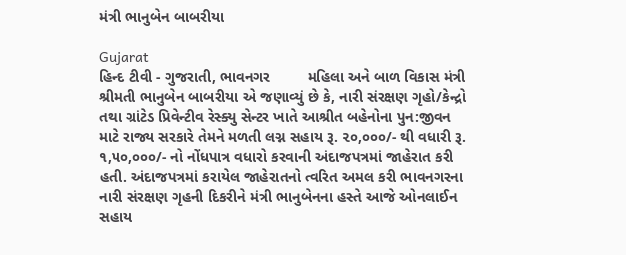મંત્રી ભાનુબેન બાબરીયા

Gujarat
હિન્દ ટીવી - ગુજરાતી, ભાવનગર         મહિલા અને બાળ વિકાસ મંત્રી શ્રીમતી ભાનુબેન બાબરીયા એ જણાવ્યું છે કે, નારી સંરક્ષણ ગૃહો/કેન્દ્રો તથા ગ્રાંટેડ પ્રિવેન્ટીવ રેસ્ક્યુ સેન્ટર ખાતે આશ્રીત બહેનોના પુન:જીવન માટે રાજ્ય સરકારે તેમને મળતી લગ્ન સહાય રૂ. ૨૦,૦૦૦/- થી વધારી રૂ. ૧,૫૦,૦૦૦/- નો નોંધપાત્ર વધારો કરવાની અંદાજપત્રમાં જાહેરાત કરી હતી. અંદાજપત્રમાં કરાયેલ જાહેરાતનો ત્વરિત અમલ કરી ભાવનગરના નારી સંરક્ષણ ગૃહની દિકરીને મંત્રી ભાનુબેનના હસ્તે આજે ઓનલાઈન સહાય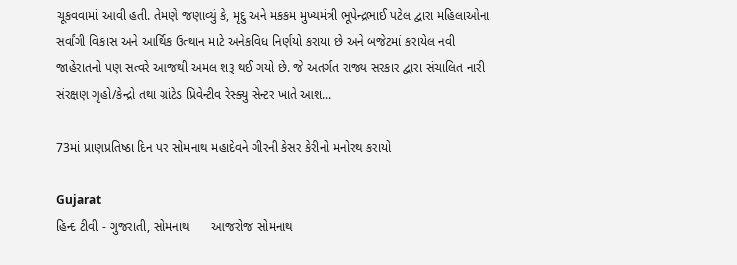ચૂકવવામાં આવી હતી. તેમણે જણાવ્યું કે, મૃદુ અને મકકમ મુખ્યમંત્રી ભૂપેન્દ્રભાઈ પટેલ દ્વારા મહિલાઓના સર્વાંગી વિકાસ અને આર્થિક ઉત્થાન માટે અનેકવિધ નિર્ણયો કરાયા છે અને બજેટમાં કરાયેલ નવી જાહેરાતનો પણ સત્વરે આજથી અમલ શરૂ થઈ ગયો છે. જે અતર્ગત રાજ્ય સરકાર દ્વારા સંચાલિત નારી સંરક્ષણ ગૃહો/કેન્દ્રો તથા ગ્રાંટેડ પ્રિવેન્ટીવ રેસ્ક્યુ સેન્ટર ખાતે આશ...

73માં પ્રાણપ્રતિષ્ઠા દિન પર સોમનાથ મહાદેવને ગીરની કેસર કેરીનો મનોરથ કરાયો

Gujarat
હિન્દ ટીવી - ગુજરાતી, સોમનાથ      આજરોજ સોમનાથ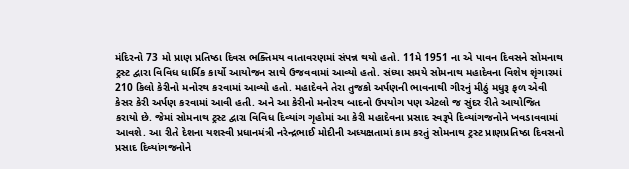મંદિરનો 73 મો પ્રાણ પ્રતિષ્ઠા દિવસ ભક્તિમય વાતાવરણમાં સંપન્ન થયો હતો. 11મે 1951 ના એ પાવન દિવસને સોમનાથ ટ્રસ્ટ દ્વારા વિવિધ ધાર્મિક કાર્યો આયોજન સાથે ઉજવવામાં આવ્યો હતો. સંધ્યા સમયે સોમનાથ મહાદેવના વિશેષ શૃંગારમાં 210 કિલો કેરીનો મનોરથ કરવામાં આવ્યો હતો. મહાદેવને તેરા તુજકો અર્પણની ભાવનાથી ગીરનું મીઠું મધુરૂ ફળ એવી કેસર કેરી અર્પણ કરવામાં આવી હતી. અને આ કેરીનો મનોરથ બાદનો ઉપયોગ પણ એટલો જ સુંદર રીતે આયોજિત કરાયો છે. જેમાં સોમનાથ ટ્રસ્ટ દ્વારા વિવિધ દિવ્યાંગ ગૃહોમાં આ કેરી મહાદેવના પ્રસાદ સ્વરૂપે દિવ્યાંગજનોને ખવડાવવામાં આવશે. આ રીતે દેશના યશસ્વી પ્રધાનમંત્રી નરેન્દ્રભાઈ મોદીની અધ્યક્ષતામાં કામ કરતું સોમનાથ ટ્રસ્ટ પ્રાણપ્રતિષ્ઠા દિવસનો પ્રસાદ દિવ્યાંગજનોને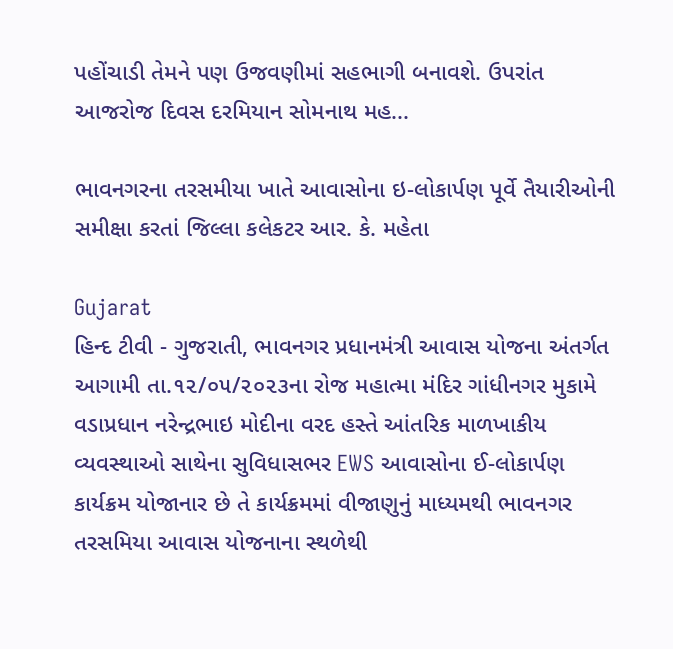પહોંચાડી તેમને પણ ઉજવણીમાં સહભાગી બનાવશે. ઉપરાંત આજરોજ દિવસ દરમિયાન સોમનાથ મહ...

ભાવનગરના તરસમીયા ખાતે આવાસોના ઇ-લોકાર્પણ પૂર્વે તૈયારીઓની સમીક્ષા કરતાં જિલ્લા કલેકટર આર. કે. મહેતા

Gujarat
હિન્દ ટીવી - ગુજરાતી, ભાવનગર પ્રધાનમંત્રી આવાસ યોજના અંતર્ગત આગામી તા.૧૨/૦૫/૨૦૨૩ના રોજ મહાત્મા મંદિર ગાંધીનગર મુકામે વડાપ્રધાન નરેન્દ્રભાઇ મોદીના વરદ હસ્તે આંતરિક માળખાકીય વ્યવસ્થાઓ સાથેના સુવિધાસભર EWS આવાસોના ઈ-લોકાર્પણ કાર્યક્રમ યોજાનાર છે તે કાર્યક્રમમાં વીજાણુનું માધ્યમથી ભાવનગર તરસમિયા આવાસ યોજનાના સ્થળેથી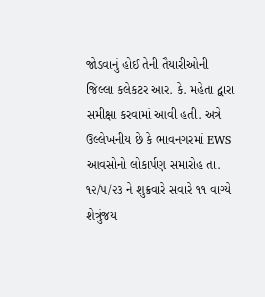જોડવાનું હોઈ તેની તૈયારીઓની જિલ્લા કલેકટર આર. કે. મહેતા દ્વારા સમીક્ષા કરવામાં આવી હતી. અત્રે ઉલ્લેખનીય છે કે ભાવનગરમાં EWS આવસોનો લોકાર્પણ સમારોહ તા. ૧૨/૫/૨૩ ને શુક્રવારે સવારે ૧૧ વાગ્યે શેત્રુંજય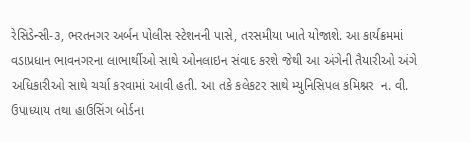રેસિડેન્સી-૩, ભરતનગર અર્બન પોલીસ સ્ટેશનની પાસે, તરસમીયા ખાતે યોજાશે. આ કાર્યક્રમમાં વડાપ્રધાન ભાવનગરના લાભાર્થીઓ સાથે ઓનલાઇન સંવાદ કરશે જેથી આ અંગેની તૈયારીઓ અંગે અધિકારીઓ સાથે ચર્ચા કરવામાં આવી હતી. આ તકે કલેકટર સાથે મ્યુનિસિપલ કમિશ્નર  ન. વી. ઉપાધ્યાય તથા હાઉસિંગ બોર્ડના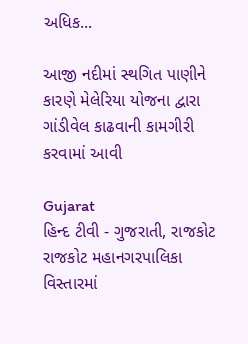અધિક...

આજી નદીમાં સ્થગિત પાણીને કારણે મેલેરિયા યોજના દ્વારા ગાંડીવેલ કાઢવાની કામગીરી કરવામાં આવી

Gujarat
હિન્દ ટીવી - ગુજરાતી, રાજકોટ             રાજકોટ મહાનગરપાલિકા વિસ્‍તારમાં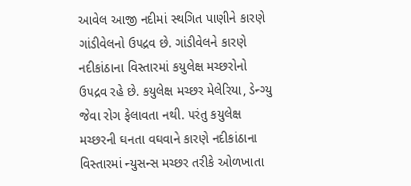આવેલ આજી નદીમાં સ્થગિત પાણીને કારણે ગાંડીવેલનો ઉ૫દ્રવ છે. ગાંડીવેલને કારણે નદીકાંઠાના વિસ્‍તારમાં કયુલેક્ષ મચ્‍છરોનો ઉ૫દ્રવ રહે છે. કયુલેક્ષ મચ્‍છર મેલેરિયા, ડેન્‍ગ્‍યુ જેવા રોગ ફેલાવતા નથી. ૫રંતુ કયુલેક્ષ મચ્‍છરની ઘનતા વઘવાને કારણે નદીકાંઠાના વિસ્‍તારમાં ન્‍યુસન્‍સ મચ્‍છર તરીકે ઓળખાતા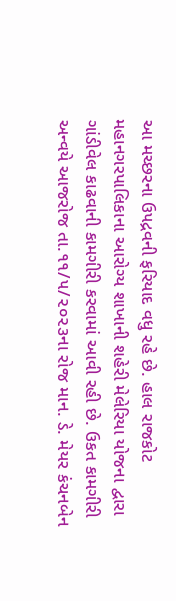આ મચ્‍છરના ઉ૫દ્રવની ફરિયાદ વધુ રહે છે. હાલ રાજકોટ મહાનગરપાલિકાના આરોગ્ય શાખાની શહેરી મેલેરિયા યોજના દ્વારા ગાંડીવેલ કાઢવાની કામગીરી કરવામાં આવી રહી છે. ઉકત કામગીરી અન્‍વયે આજરોજ તા.૧૧/૫/૨૦૨૩ના રોજ માન. ડે. મેયર કંચનબેન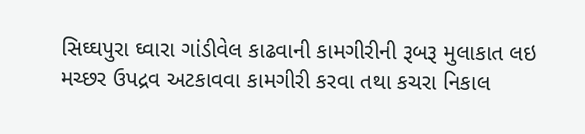સિઘ્ઘપુરા ઘ્‍વારા ગાંડીવેલ કાઢવાની કામગીરીની રૂબરૂ મુલાકાત લઇ મચ્છર ઉપદ્રવ અટકાવવા કામગીરી કરવા તથા કચરા નિકાલ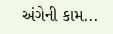અંગેની કામ...